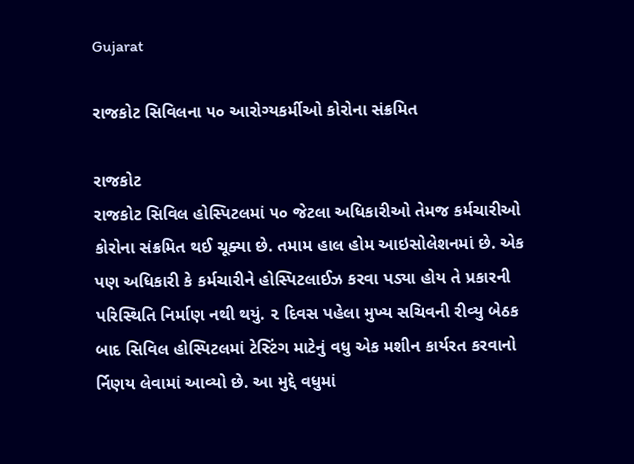Gujarat

રાજકોટ સિવિલના ૫૦ આરોગ્યકર્મીઓ કોરોના સંક્રમિત

રાજકોટ
રાજકોટ સિવિલ હોસ્પિટલમાં ૫૦ જેટલા અધિકારીઓ તેમજ કર્મચારીઓ કોરોના સંક્રમિત થઈ ચૂક્યા છે. તમામ હાલ હોમ આઇસોલેશનમાં છે. એક પણ અધિકારી કે કર્મચારીને હોસ્પિટલાઈઝ કરવા પડ્યા હોય તે પ્રકારની પરિસ્થિતિ નિર્માણ નથી થયું. ૨ દિવસ પહેલા મુખ્ય સચિવની રીવ્યુ બેઠક બાદ સિવિલ હોસ્પિટલમાં ટેસ્ટિંગ માટેનું વધુ એક મશીન કાર્યરત કરવાનો ર્નિણય લેવામાં આવ્યો છે. આ મુદ્દે વધુમાં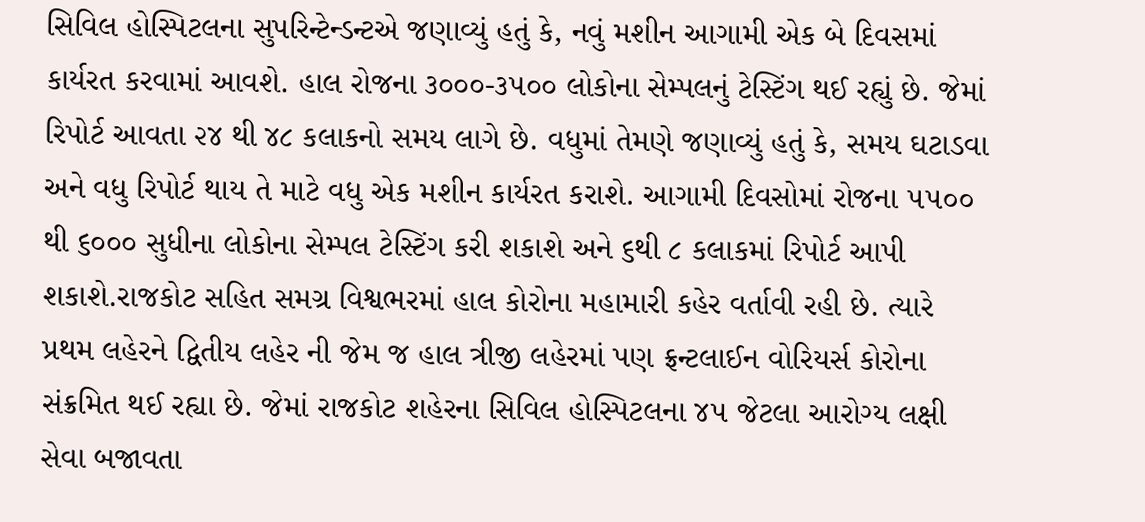સિવિલ હોસ્પિટલના સુપરિન્ટેન્ડન્ટએ જણાવ્યું હતું કે, નવું મશીન આગામી એક બે દિવસમાં કાર્યરત કરવામાં આવશે. હાલ રોજના ૩૦૦૦-૩૫૦૦ લોકોના સેમ્પલનું ટેસ્ટિંગ થઈ રહ્યું છે. જેમાં રિપોર્ટ આવતા ૨૪ થી ૪૮ કલાકનો સમય લાગે છે. વધુમાં તેમણે જણાવ્યું હતું કે, સમય ઘટાડવા અને વધુ રિપોર્ટ થાય તે માટે વધુ એક મશીન કાર્યરત કરાશે. આગામી દિવસોમાં રોજના ૫૫૦૦ થી ૬૦૦૦ સુધીના લોકોના સેમ્પલ ટેસ્ટિંગ કરી શકાશે અને ૬થી ૮ કલાકમાં રિપોર્ટ આપી શકાશે.રાજકોટ સહિત સમગ્ર વિશ્વભરમાં હાલ કોરોના મહામારી કહેર વર્તાવી રહી છે. ત્યારે પ્રથમ લહેરને દ્વિતીય લહેર ની જેમ જ હાલ ત્રીજી લહેરમાં પણ ફ્રન્ટલાઈન વોરિયર્સ કોરોના સંક્રમિત થઈ રહ્યા છે. જેમાં રાજકોટ શહેરના સિવિલ હોસ્પિટલના ૪૫ જેટલા આરોગ્ય લક્ષી સેવા બજાવતા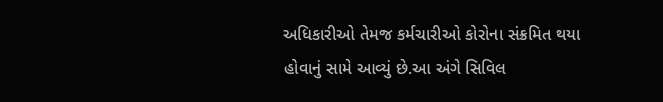અધિકારીઓ તેમજ કર્મચારીઓ કોરોના સંક્રમિત થયા હોવાનું સામે આવ્યું છે.આ અંગે સિવિલ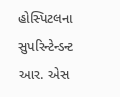હોસ્પિટલના સુપરિન્ટેન્ડન્ટ આર. એસ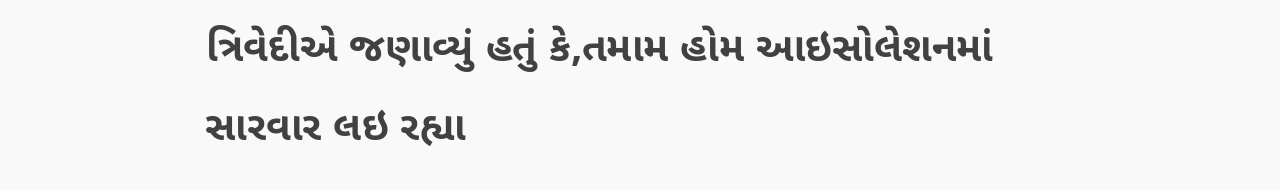ત્રિવેદીએ જણાવ્યું હતું કે,તમામ હોમ આઇસોલેશનમાં સારવાર લઇ રહ્યા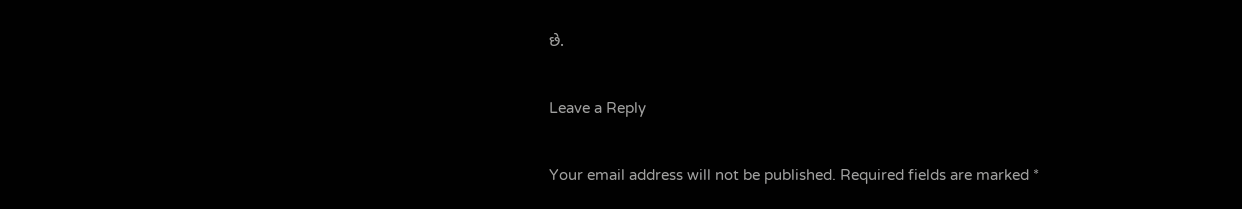છે.

Leave a Reply

Your email address will not be published. Required fields are marked *